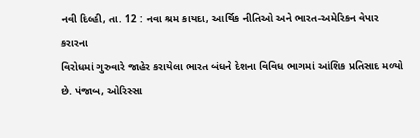નવી દિલ્હી, તા. 12 : નવા શ્રમ કાયદા, આર્થિક નીતિઓ અને ભારત-અમેરિકન વેપાર કરારના
વિરોધમાં ગુરુવારે જાહેર કરાયેલા ભારત બંધને દેશના વિવિધ ભાગમાં આંશિક પ્રતિસાદ મળ્યો
છે. પંજાબ, ઓરિસ્સા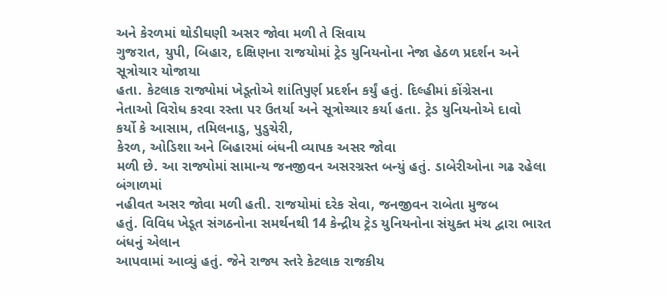અને કેરળમાં થોડીઘણી અસર જોવા મળી તે સિવાય
ગુજરાત, યુપી, બિહાર, દક્ષિણના રાજયોમાં ટ્રેડ યુનિયનોના નેજા હેઠળ પ્રદર્શન અને સૂત્રોચાર યોજાયા
હતા. કેટલાક રાજ્યોમાં ખેડૂતોએ શાંતિપુર્ણ પ્રદર્શન કર્યું હતું. દિલ્હીમાં કોંગ્રેસના
નેતાઓ વિરોધ કરવા રસ્તા પર ઉતર્યા અને સૂત્રોચ્ચાર કર્યા હતા. ટ્રેડ યુનિયનોએ દાવો
કર્યો કે આસામ, તમિલનાડુ, પુડુચેરી,
કેરળ, ઓડિશા અને બિહારમાં બંધની વ્યાપક અસર જોવા
મળી છે. આ રાજ્યોમાં સામાન્ય જનજીવન અસરગ્રસ્ત બન્યું હતું. ડાબેરીઓના ગઢ રહેલા બંગાળમાં
નહીવત અસર જોવા મળી હતી. રાજયોમાં દરેક સેવા, જનજીવન રાબેતા મુજબ
હતું. વિવિધ ખેડૂત સંગઠનોના સમર્થનથી 14 કેન્દ્રીય ટ્રેડ યુનિયનોના સંયુક્ત મંચ દ્વારા ભારત બંધનું એલાન
આપવામાં આવ્યું હતું. જેને રાજ્ય સ્તરે કેટલાક રાજકીય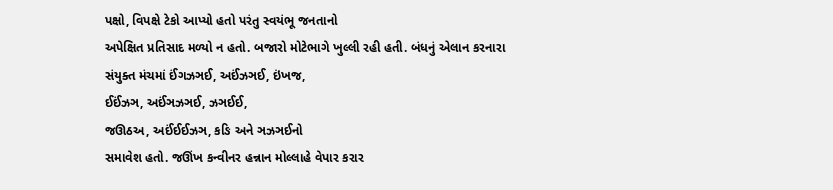પક્ષો, વિપક્ષે ટેકો આપ્યો હતો પરંતુ સ્વયંભૂ જનતાનો
અપેક્ષિત પ્રતિસાદ મળ્યો ન હતો. બજારો મોટેભાગે ખુલ્લી રહી હતી. બંધનું એલાન કરનારા
સંયુક્ત મંચમાં ઈંગઝઞઈ, અઈંઝઞઈ, ઇંખજ,
ઈઈંઝઞ, અઈંઞઝઞઈ, ઝઞઈઈ,
જઊઠઅ, અઈંઈઈઝઞ, કઙિ અને ઞઝઞઈનો
સમાવેશ હતો. જઊંખ કન્વીનર હન્નાન મોલ્લાહે વેપાર કરાર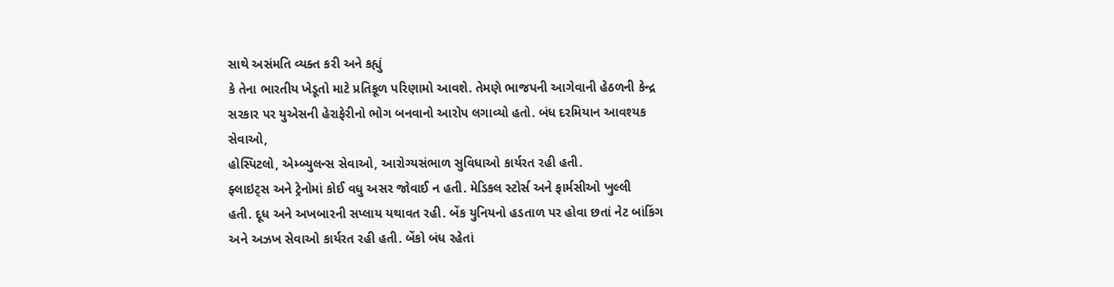સાથે અસંમતિ વ્યક્ત કરી અને કહ્યું
કે તેના ભારતીય ખેડૂતો માટે પ્રતિકૂળ પરિણામો આવશે. તેમણે ભાજપની આગેવાની હેઠળની કેન્દ્ર
સરકાર પર યુએસની હેરાફેરીનો ભોગ બનવાનો આરોપ લગાવ્યો હતો. બંધ દરમિયાન આવશ્યક સેવાઓ,
હોસ્પિટલો, એમ્બ્યુલન્સ સેવાઓ, આરોગ્યસંભાળ સુવિધાઓ કાર્યરત રહી હતી.
ફ્લાઇટ્સ અને ટ્રેનોમાં કોઈ વધુ અસર જોવાઈ ન હતી. મેડિકલ સ્ટોર્સ અને ફાર્મસીઓ ખુલ્લી
હતી. દૂધ અને અખબારની સપ્લાય યથાવત રહી. બેંક યુનિયનો હડતાળ પર હોવા છતાં નેટ બાંકિંગ
અને અઝખ સેવાઓ કાર્યરત રહી હતી. બેંકો બંધ રહેતાં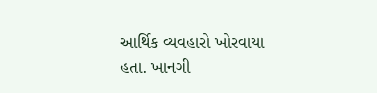આર્થિક વ્યવહારો ખોરવાયા હતા. ખાનગી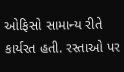ઓફિસો સામાન્ય રીતે કાર્યરત હતી. રસ્તાઓ પર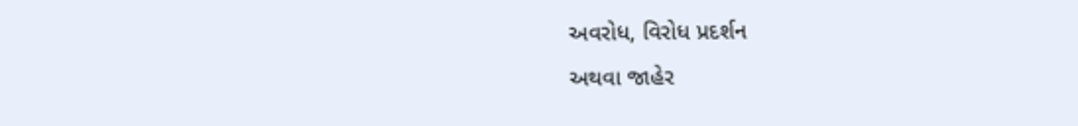અવરોધ, વિરોધ પ્રદર્શન
અથવા જાહેર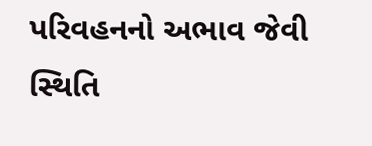પરિવહનનો અભાવ જેવી સ્થિતિ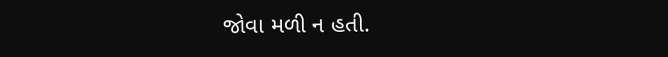જોવા મળી ન હતી.